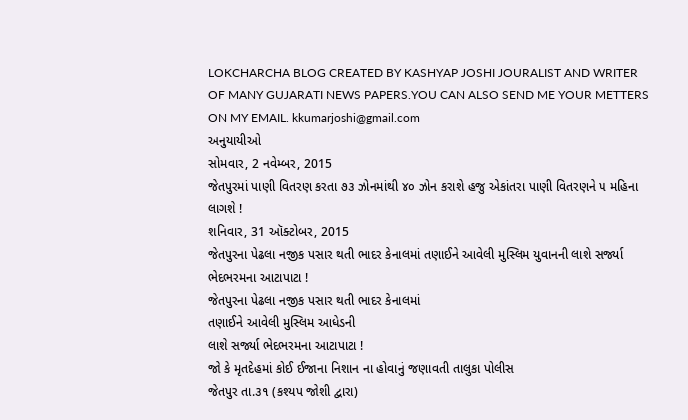LOKCHARCHA BLOG CREATED BY KASHYAP JOSHI JOURALIST AND WRITER OF MANY GUJARATI NEWS PAPERS.YOU CAN ALSO SEND ME YOUR METTERS ON MY EMAIL. kkumarjoshi@gmail.com
અનુયાયીઓ
સોમવાર, 2 નવેમ્બર, 2015
જેતપુરમાં પાણી વિતરણ કરતા ૭૩ ઝોનમાંથી ૪૦ ઝોન કરાશે હજુ એકાંતરા પાણી વિતરણને ૫ મહિના લાગશે !
શનિવાર, 31 ઑક્ટોબર, 2015
જેતપુરના પેઢલા નજીક પસાર થતી ભાદર કેનાલમાં તણાઈને આવેલી મુસ્લિમ યુવાનની લાશે સર્જ્યા ભેદભરમના આટાપાટા !
જેતપુરના પેઢલા નજીક પસાર થતી ભાદર કેનાલમાં
તણાઈને આવેલી મુસ્લિમ આધેડની
લાશે સર્જ્યા ભેદભરમના આટાપાટા !
જો કે મૃતદેહમાં કોઈ ઈજાના નિશાન ના હોવાનું જણાવતી તાલુકા પોલીસ
જેતપુર તા.૩૧ (કશ્યપ જોશી દ્વારા)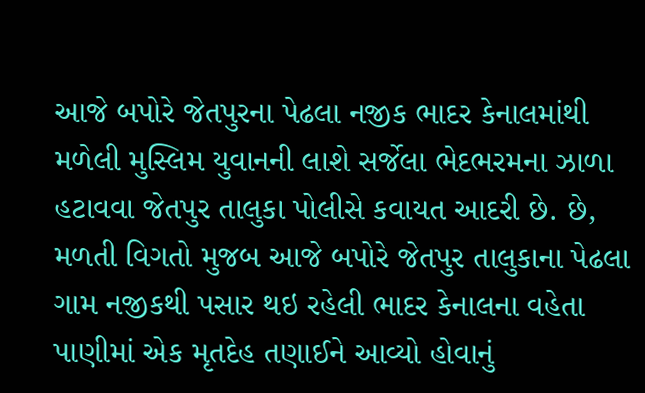આજે બપોરે જેતપુરના પેઢલા નજીક ભાદર કેનાલમાંથી મળેલી મુસ્લિમ યુવાનની લાશે સર્જેલા ભેદભરમના ઝાળા હટાવવા જેતપુર તાલુકા પોલીસે કવાયત આદરી છે. છે,
મળતી વિગતો મુજબ આજે બપોરે જેતપુર તાલુકાના પેઢલા ગામ નજીકથી પસાર થઇ રહેલી ભાદર કેનાલના વહેતા પાણીમાં એક મૃતદેહ તણાઈને આવ્યો હોવાનું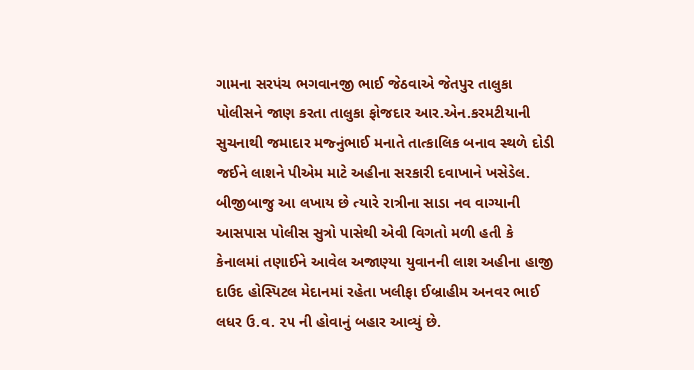ગામના સરપંચ ભગવાનજી ભાઈ જેઠવાએ જેતપુર તાલુકા પોલીસને જાણ કરતા તાલુકા ફોજદાર આર.એન.કરમટીયાની સુચનાથી જમાદાર મજ્નુંભાઈ મનાતે તાત્કાલિક બનાવ સ્થળે દોડી જઈને લાશને પીએમ માટે અહીના સરકારી દવાખાને ખસેડેલ.
બીજીબાજુ આ લખાય છે ત્યારે રાત્રીના સાડા નવ વાગ્યાની આસપાસ પોલીસ સુત્રો પાસેથી એવી વિગતો મળી હતી કે કેનાલમાં તણાઈને આવેલ અજાણ્યા યુવાનની લાશ અહીના હાજી દાઉદ હોસ્પિટલ મેદાનમાં રહેતા ખલીફા ઈબ્રાહીમ અનવર ભાઈ લધર ઉ.વ. ૨૫ ની હોવાનું બહાર આવ્યું છે.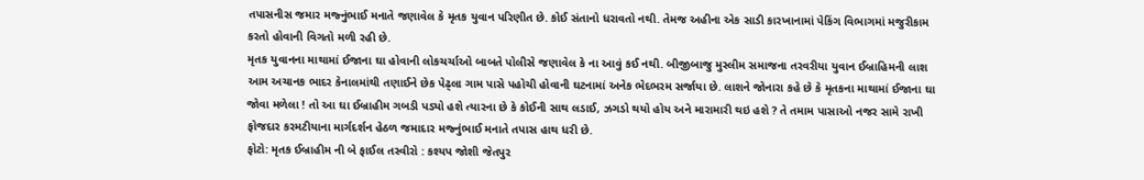તપાસનીસ જમાર મજ્નુંભાઈ મનાતે જણાવેલ કે મૃતક યુવાન પરિણીત છે. કોઈ સંતાનો ધરાવતો નથી. તેમજ અહીના એક સાડી કારખાનામાં પેકિંગ વિભાગમાં મજુરીકામ કરતો હોવાની વિગતો મળી રહી છે.
મૃતક યુવાનના માથામાં ઈજાના ઘા હોવાની લોકચર્ચાઓ બાબતે પોલીસે જણાવેલ કે ના આવું કઈ નથી. બીજીબાજુ મુસ્લીમ સમાજના તરવરીયા યુવાન ઈબ્રાહિમની લાશ આમ અચાનક ભાદર કેનાલમાંથી તણાઈને છેક પેઢ્લા ગામ પાસે પહોચી હોવાની ઘટનામાં અનેક ભેદભરમ સર્જાયા છે. લાશને જોનારા કહે છે કે મૃતકના માથામાં ઈજાના ઘા જોવા મળેલા ! તો આ ઘા ઈબ્રાહીમ ગબડી પડ્યો હશે ત્યારના છે કે કોઈની સાથ લડાઈ, ઝગડો થયો હોય અને મારામારી થઇ હશે ? તે તમામ પાસાઓ નજર સામે રાખી ફોજદાર કરમટીયાના માર્ગદર્શન હેઠળ જમાદાર મજ્નુંભાઈ મનાતે તપાસ હાથ ધરી છે.
ફોટો: મૃતક ઈબ્રાહીમ ની બે ફાઈલ તસ્વીરો : કશ્યપ જોશી જેતપુર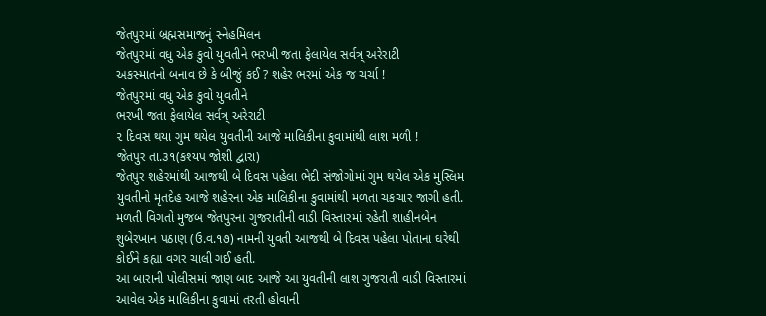જેતપુરમાં બ્રહ્મસમાજનું સ્નેહમિલન
જેતપુરમાં વધુ એક કુવો યુવતીને ભરખી જતા ફેલાયેલ સર્વત્ર્ અરેરાટી
અકસ્માતનો બનાવ છે કે બીજું કઈ ? શહેર ભરમાં એક જ ચર્ચા !
જેતપુરમાં વધુ એક કુવો યુવતીને
ભરખી જતા ફેલાયેલ સર્વત્ર્ અરેરાટી
૨ દિવસ થયા ગુમ થયેલ યુવતીની આજે માલિકીના કુવામાંથી લાશ મળી !
જેતપુર તા.૩૧(કશ્યપ જોશી દ્વારા)
જેતપુર શહેરમાંથી આજથી બે દિવસ પહેલા ભેદી સંજોગોમાં ગુમ થયેલ એક મુસ્લિમ યુવતીનો મૃતદેહ આજે શહેરના એક માલિકીના કુવામાંથી મળતા ચકચાર જાગી હતી.
મળતી વિગતો મુજબ જેતપુરના ગુજરાતીની વાડી વિસ્તારમાં રહેતી શાહીનબેન શુબેરખાન પઠાણ (ઉ.વ.૧૭) નામની યુવતી આજથી બે દિવસ પહેલા પોતાના ઘરેથી કોઈને કહ્યા વગર ચાલી ગઈ હતી.
આ બારાની પોલીસમાં જાણ બાદ આજે આ યુવતીની લાશ ગુજરાતી વાડી વિસ્તારમાં આવેલ એક માલિકીના કુવામાં તરતી હોવાની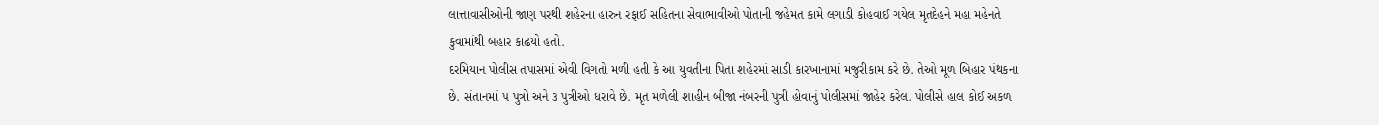લાત્તાવાસીઓની જાણ પરથી શહેરના હારુન રફાઈ સહિતના સેવાભાવીઓ પોતાની જહેમત કામે લગાડી કોહવાઈ ગયેલ મૃતદેહને મહા મહેનતે કુવામાંથી બહાર કાઢયો હતો.
દરમિયાન પોલીસ તપાસમાં એવી વિગતો મળી હતી કે આ યુવતીના પિતા શહેરમાં સાડી કારખાનામાં મજુરીકામ કરે છે. તેઓ મૂળ બિહાર પંથકના છે. સંતાનમાં ૫ પુત્રો અને ૩ પુત્રીઓ ધરાવે છે. મૃત મળેલી શાહીન બીજા નંબરની પુત્રી હોવાનું પોલીસમાં જાહેર કરેલ. પોલીસે હાલ કોઈ અકળ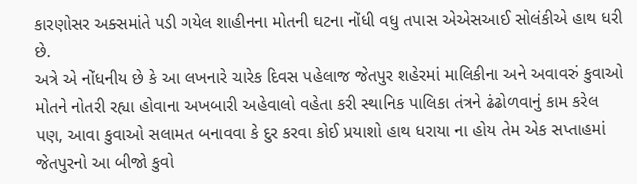કારણોસર અક્સમાંતે પડી ગયેલ શાહીનના મોતની ઘટના નોંધી વધુ તપાસ એએસઆઈ સોલંકીએ હાથ ધરી છે.
અત્રે એ નોંધનીય છે કે આ લખનારે ચારેક દિવસ પહેલાજ જેતપુર શહેરમાં માલિકીના અને અવાવરું કુવાઓ મોતને નોતરી રહ્યા હોવાના અખબારી અહેવાલો વહેતા કરી સ્થાનિક પાલિકા તંત્રને ઢંઢોળવાનું કામ કરેલ પણ, આવા કુવાઓ સલામત બનાવવા કે દુર કરવા કોઈ પ્રયાશો હાથ ધરાયા ના હોય તેમ એક સપ્તાહમાં જેતપુરનો આ બીજો કુવો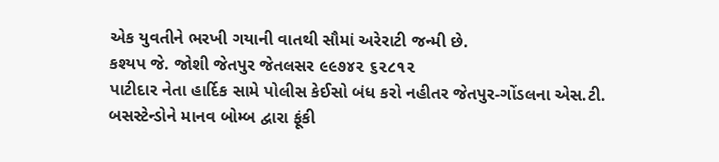એક યુવતીને ભરખી ગયાની વાતથી સૌમાં અરેરાટી જન્મી છે.
કશ્યપ જે. જોશી જેતપુર જેતલસર ૯૯૭૪૨ ૬૨૮૧૨
પાટીદાર નેતા હાર્દિક સામે પોલીસ કેઈસો બંધ કરો નહીતર જેતપુર-ગોંડલના એસ.ટી. બસસ્ટેન્ડોને માનવ બોમ્બ દ્વારા ફૂંકી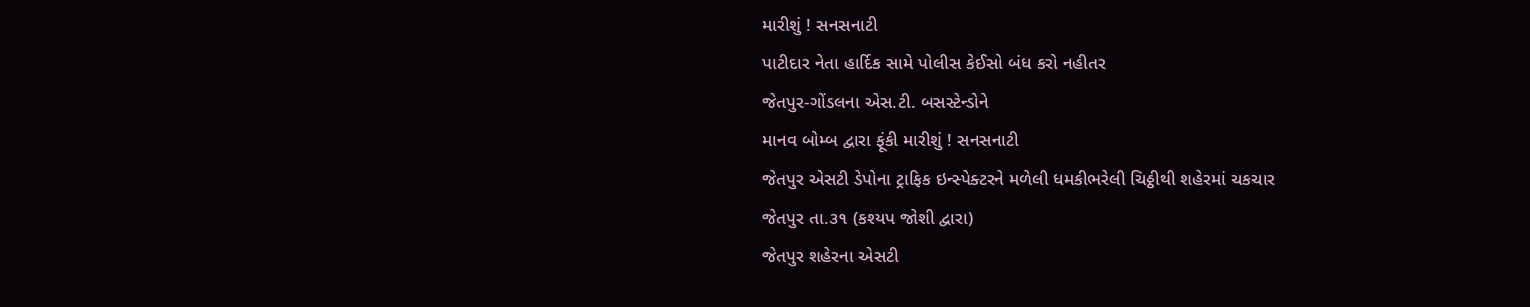મારીશું ! સનસનાટી
પાટીદાર નેતા હાર્દિક સામે પોલીસ કેઈસો બંધ કરો નહીતર
જેતપુર-ગોંડલના એસ.ટી. બસસ્ટેન્ડોને
માનવ બોમ્બ દ્વારા ફૂંકી મારીશું ! સનસનાટી
જેતપુર એસટી ડેપોના ટ્રાફિક ઇન્સ્પેક્ટરને મળેલી ધમકીભરેલી ચિઠ્ઠીથી શહેરમાં ચકચાર
જેતપુર તા.૩૧ (કશ્યપ જોશી દ્વારા)
જેતપુર શહેરના એસટી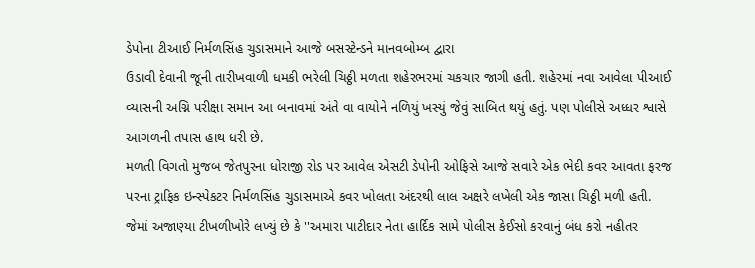ડેપોના ટીઆઈ નિર્મળસિંહ ચુડાસમાને આજે બસસ્ટેન્ડને માનવબોમ્બ દ્વારા
ઉડાવી દેવાની જૂની તારીખવાળી ધમકી ભરેલી ચિઠ્ઠી મળતા શહેરભરમાં ચકચાર જાગી હતી. શહેરમાં નવા આવેલા પીઆઈ વ્યાસની અગ્નિ પરીક્ષા સમાન આ બનાવમાં અંતે વા વાયોને નળિયું ખસ્યું જેવું સાબિત થયું હતું. પણ પોલીસે અધ્ધર શ્વાસે આગળની તપાસ હાથ ધરી છે.
મળતી વિગતો મુજબ જેતપુરના ધોરાજી રોડ પર આવેલ એસટી ડેપોની ઓફિસે આજે સવારે એક ભેદી કવર આવતા ફરજ પરના ટ્રાફિક ઇન્સ્પેકટર નિર્મળસિંહ ચુડાસમાએ કવર ખોલતા અંદરથી લાલ અક્ષરે લખેલી એક જાસા ચિઠ્ઠી મળી હતી.
જેમાં અજાણ્યા ટીખળીખોરે લખ્યું છે કે ''અમારા પાટીદાર નેતા હાર્દિક સામે પોલીસ કેઈસો કરવાનું બંધ કરો નહીતર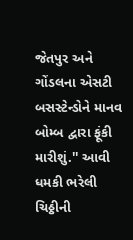જેતપુર અને ગોંડલના એસટી બસસ્ટેન્ડોને માનવ બોમ્બ દ્વારા ફૂંકી મારીશું.'' આવી ધમકી ભરેલી ચિઠ્ઠીની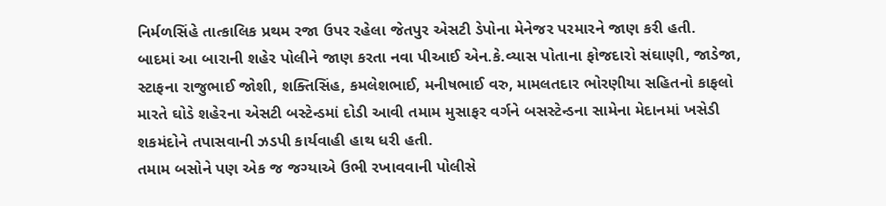નિર્મળસિંહે તાત્કાલિક પ્રથમ રજા ઉપર રહેલા જેતપુર એસટી ડેપોના મેનેજર પરમારને જાણ કરી હતી.
બાદમાં આ બારાની શહેર પોલીને જાણ કરતા નવા પીઆઈ એન.કે.વ્યાસ પોતાના ફોજદારો સંઘાણી, જાડેજા, સ્ટાફના રાજુભાઈ જોશી, શક્તિસિંહ, કમલેશભાઈ, મનીષભાઈ વરુ, મામલતદાર ભોરણીયા સહિતનો કાફલો મારતે ઘોડે શહેરના એસટી બસ્ટેન્ડમાં દોડી આવી તમામ મુસાફર વર્ગને બસસ્ટેન્ડના સામેના મેદાનમાં ખસેડી શકમંદોને તપાસવાની ઝડપી કાર્યવાહી હાથ ધરી હતી.
તમામ બસોને પણ એક જ જગ્યાએ ઉભી રખાવવાની પોલીસે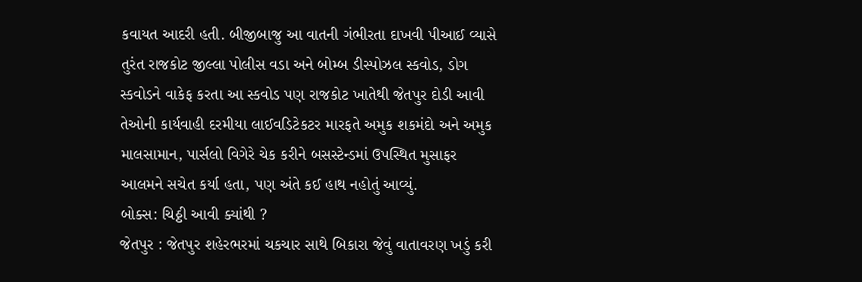કવાયત આદરી હતી. બીજીબાજુ આ વાતની ગંભીરતા દાખવી પીઆઈ વ્યાસે તુરંત રાજકોટ જીલ્લા પોલીસ વડા અને બોમ્બ ડીસ્પોઝલ સ્કવોડ, ડોગ સ્કવોડને વાકેફ કરતા આ સ્કવોડ પણ રાજકોટ ખાતેથી જેતપુર દોડી આવી તેઓની કાર્યવાહી દરમીયા લાઈવડિટેકટર મારફતે અમુક શકમંદો અને અમુક માલસામાન, પાર્સલો વિગેરે ચેક કરીને બસસ્ટેન્ડમાં ઉપસ્થિત મુસાફર આલમને સચેત કર્યા હતા, પણ અંતે કઈ હાથ નહોતું આવ્યું.
બોક્સ: ચિઠ્ઠી આવી ક્યાંથી ?
જેતપુર : જેતપુર શહેરભરમાં ચકચાર સાથે બિકારા જેવું વાતાવરણ ખડું કરી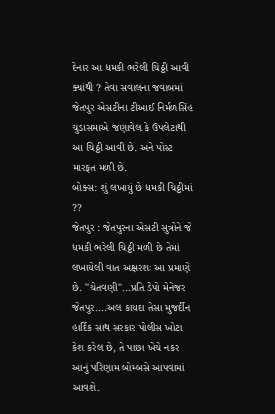દેનાર આ ધમકી ભરેલી ચિઠ્ઠી આવી ક્યાંથી ? તેવા સવાલના જવાબમાં જેતપુર એસટીના ટીઆઈ નિર્મળસિંહ ચુડાસમાએ જણાવેલ કે ઉપલેટાથી આ ચિઠ્ઠી આવી છે. અને પોસ્ટ મારફત મળી છે.
બોક્સ: શું લખાયું છે ધમકી ચિઠ્ઠીમાં ??
જેતપુર : જેતપુરના એસટી સુત્રોને જે ધમકી ભરેલી ચિઠ્ઠી મળી છે તેમાં લખાયેલી વાત અક્ષરશઃ આ પ્રમાણે છે. ''ચેતવણી''...પ્રતિ ડેપો મેનેજર જેતપુર....અલ કાયદા તેસા મુજર્દીન હાર્દિક સાથ સરકાર પોલીસ ખોટા કેશ કરેલ છે, તે પાછા ખેચે નકર આનું પરિણામ બોમ્બસે આપવામાં આવશે.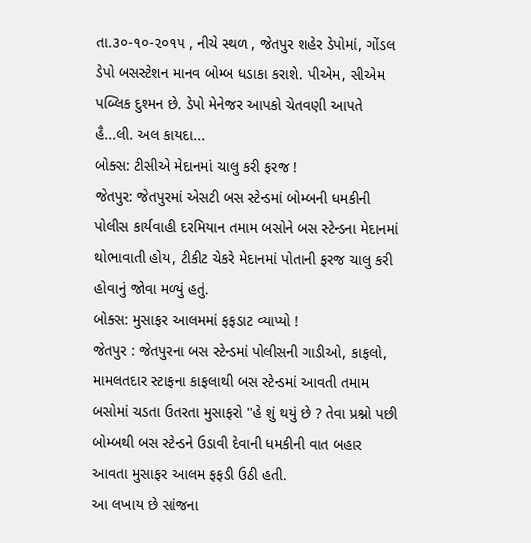તા.૩૦-૧૦-૨૦૧૫ , નીચે સ્થળ , જેતપુર શહેર ડેપોમાં, ગોંડલ ડેપો બસસ્ટેશન માનવ બોમ્બ ધડાકા કરાશે. પીએમ, સીએમ પબ્લિક દુશ્મન છે. ડેપો મેનેજર આપકો ચેતવણી આપતે હૈ...લી. અલ કાયદા...
બોક્સ: ટીસીએ મેદાનમાં ચાલુ કરી ફરજ !
જેતપુર: જેતપુરમાં એસટી બસ સ્ટેન્ડમાં બોમ્બની ધમકીની પોલીસ કાર્યવાહી દરમિયાન તમામ બસોને બસ સ્ટેન્ડના મેદાનમાં થોભાવાતી હોય, ટીકીટ ચેકરે મેદાનમાં પોતાની ફરજ ચાલુ કરી હોવાનું જોવા મળ્યું હતું.
બોક્સ: મુસાફર આલમમાં ફફડાટ વ્યાપ્યો !
જેતપુર : જેતપુરના બસ સ્ટેન્ડમાં પોલીસની ગાડીઓ, કાફલો, મામલતદાર સ્ટાફના કાફલાથી બસ સ્ટેન્ડમાં આવતી તમામ બસોમાં ચડતા ઉતરતા મુસાફરો ''હે શું થયું છે ? તેવા પ્રશ્નો પછી બોમ્બથી બસ સ્ટેન્ડને ઉડાવી દેવાની ધમકીની વાત બહાર આવતા મુસાફર આલમ ફફડી ઉઠી હતી.
આ લખાય છે સાંજના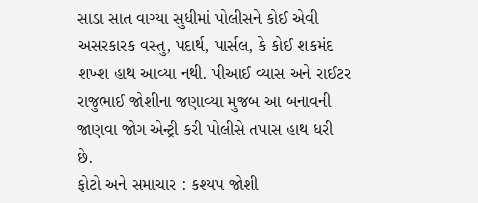સાડા સાત વાગ્યા સુધીમાં પોલીસને કોઈ એવી અસરકારક વસ્તુ, પદાર્થ, પાર્સલ, કે કોઈ શકમંદ શખ્શ હાથ આવ્યા નથી. પીઆઈ વ્યાસ અને રાઈટર રાજુભાઈ જોશીના જણાવ્યા મુજબ આ બનાવની જાણવા જોગ એન્ટ્રી કરી પોલીસે તપાસ હાથ ધરી છે.
ફોટો અને સમાચાર : કશ્યપ જોશી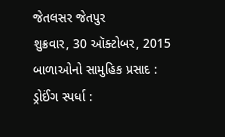જેતલસર જેતપુર
શુક્રવાર, 30 ઑક્ટોબર, 2015
બાળાઓનો સામુહિક પ્રસાદ :
ડ્રોઈંગ સ્પર્ધા :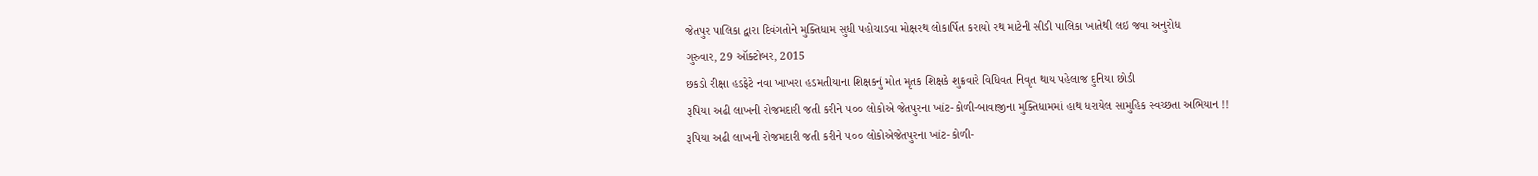જેતપુર પાલિકા દ્વારા દિવંગતોને મુક્તિધામ સુધી પહોચાડવા મોક્ષરથ લોકાર્પિત કરાયો રથ માટેની સીડી પાલિકા ખાતેથી લઇ જવા અનુરોધ
ગુરુવાર, 29 ઑક્ટોબર, 2015
છકડો રીક્ષા હડફેટે નવા ખાખરા હડમતીયાના શિક્ષકનું મોત મૃતક શિક્ષકે શુક્રવારે વિધિવત નિવૃત થાય પહેલાજ દુનિયા છોડી
રૂપિયા અઢી લાખની રોજમદારી જતી કરીને ૫૦૦ લોકોએ જેતપુરના ખાંટ-કોળી-બાવાજીના મુક્તિધામમાં હાથ ધરાયેલ સામુહિક સ્વચ્છતા અભિયાન !!
રૂપિયા અઢી લાખની રોજમદારી જતી કરીને ૫૦૦ લોકોએજેતપુરના ખાંટ-કોળી-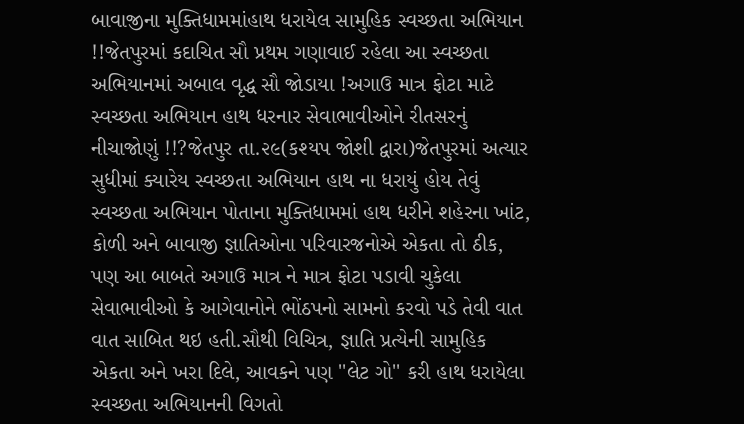બાવાજીના મુક્તિધામમાંહાથ ધરાયેલ સામુહિક સ્વચ્છતા અભિયાન !!જેતપુરમાં કદાચિત સૌ પ્રથમ ગણાવાઈ રહેલા આ સ્વચ્છતા અભિયાનમાં અબાલ વૃદ્ધ સૌ જોડાયા !અગાઉ માત્ર ફોટા માટે સ્વચ્છતા અભિયાન હાથ ધરનાર સેવાભાવીઓને રીતસરનું નીચાજોણું !!?જેતપુર તા.૨૯(કશ્યપ જોશી દ્વારા)જેતપુરમાં અત્યાર સુધીમાં ક્યારેય સ્વચ્છતા અભિયાન હાથ ના ધરાયું હોય તેવું સ્વચ્છતા અભિયાન પોતાના મુક્તિધામમાં હાથ ધરીને શહેરના ખાંટ, કોળી અને બાવાજી જ્ઞાતિઓના પરિવારજનોએ એકતા તો ઠીક, પણ આ બાબતે અગાઉ માત્ર ને માત્ર ફોટા પડાવી ચુકેલા સેવાભાવીઓ કે આગેવાનોને ભોંઠપનો સામનો કરવો પડે તેવી વાત વાત સાબિત થઇ હતી.સૌથી વિચિત્ર, જ્ઞાતિ પ્રત્યેની સામુહિક એકતા અને ખરા દિલે, આવકને પણ ''લેટ ગો'' કરી હાથ ધરાયેલા સ્વચ્છતા અભિયાનની વિગતો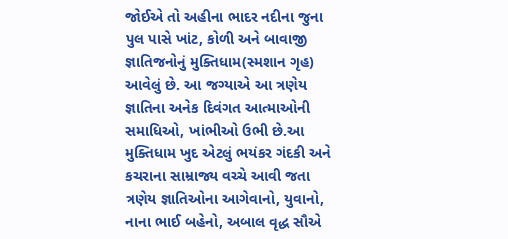જોઈએ તો અહીના ભાદર નદીના જુના પુલ પાસે ખાંટ, કોળી અને બાવાજી જ્ઞાતિજનોનું મુક્તિધામ(સ્મશાન ગૃહ) આવેલું છે. આ જગ્યાએ આ ત્રણેય જ્ઞાતિના અનેક દિવંગત આત્માઓની સમાધિઓ, ખાંભીઓ ઉભી છે.આ મુક્તિધામ ખુદ એટલું ભયંકર ગંદકી અને કચરાના સામ્રાજ્ય વચ્ચે આવી જતા ત્રણેય જ્ઞાતિઓના આગેવાનો, યુવાનો, નાના ભાઈ બહેનો, અબાલ વૃદ્ધ સૌએ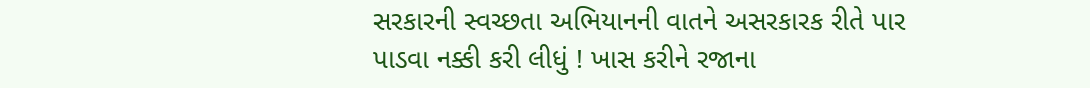સરકારની સ્વચ્છતા અભિયાનની વાતને અસરકારક રીતે પાર પાડવા નક્કી કરી લીધું ! ખાસ કરીને રજાના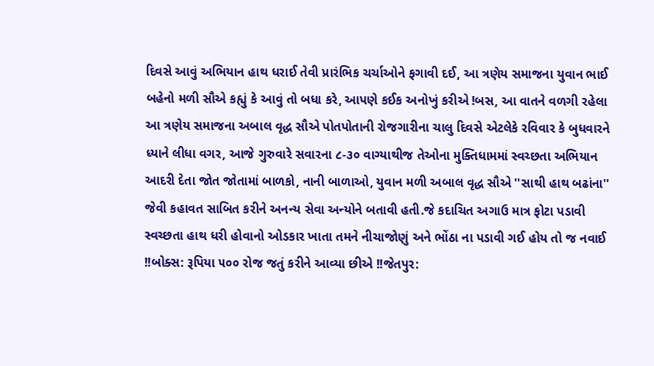દિવસે આવું અભિયાન હાથ ધરાઈ તેવી પ્રારંભિક ચર્ચાઓને ફગાવી દઈ, આ ત્રણેય સમાજના યુવાન ભાઈ બહેનો મળી સૌએ કહ્યું કે આવું તો બધા કરે, આપણે કઈક અનોખું કરીએ !બસ, આ વાતને વળગી રહેલા આ ત્રણેય સમાજના અબાલ વૃદ્ધ સૌએ પોતપોતાની રોજગારીના ચાલુ દિવસે એટલેકે રવિવાર કે બુધવારને ધ્યાને લીધા વગર, આજે ગુરુવારે સવારના ૮-૩૦ વાગ્યાથીજ તેઓના મુક્તિધામમાં સ્વચ્છતા અભિયાન આદરી દેતા જોત જોતામાં બાળકો, નાની બાળાઓ, યુવાન મળી અબાલ વૃદ્ધ સૌએ ''સાથી હાથ બઢાંના'' જેવી કહાવત સાબિત કરીને અનન્ય સેવા અન્યોને બતાવી હતી.જે કદાચિત અગાઉ માત્ર ફોટા પડાવી સ્વચ્છતા હાથ ધરી હોવાનો ઓડકાર ખાતા તમને નીચાજોણું અને ભોંઠા ના પડાવી ગઈ હોય તો જ નવાઈ !!બોક્સ: રૂપિયા ૫૦૦ રોજ જતું કરીને આવ્યા છીએ !!જેતપુર: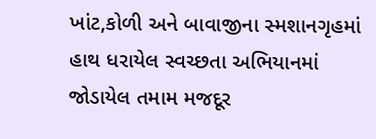ખાંટ,કોળી અને બાવાજીના સ્મશાનગૃહમાં હાથ ધરાયેલ સ્વચ્છતા અભિયાનમાં જોડાયેલ તમામ મજદૂર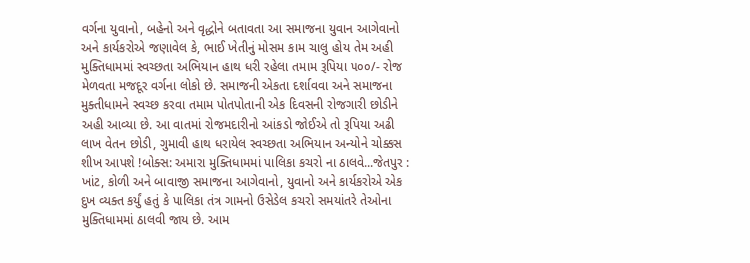વર્ગના યુવાનો, બહેનો અને વૃદ્ધોને બતાવતા આ સમાજના યુવાન આગેવાનો અને કાર્યકરોએ જણાવેલ કે, ભાઈ ખેતીનું મોસમ કામ ચાલુ હોય તેમ અહી મુક્તિધામમાં સ્વચ્છતા અભિયાન હાથ ધરી રહેલા તમામ રૂપિયા ૫૦૦/- રોજ મેળવતા મજદૂર વર્ગના લોકો છે. સમાજની એકતા દર્શાવવા અને સમાજના મુક્તીધામને સ્વચ્છ કરવા તમામ પોતપોતાની એક દિવસની રોજગારી છોડીને અહી આવ્યા છે. આ વાતમાં રોજમદારીનો આંકડો જોઈએ તો રૂપિયા અઢી લાખ વેતન છોડી, ગુમાવી હાથ ધરાયેલ સ્વચ્છતા અભિયાન અન્યોને ચોક્કસ શીખ આપશે !બોક્સ: અમારા મુક્તિધામમાં પાલિકા કચરો ના ઠાલવે...જેતપુર : ખાંટ, કોળી અને બાવાજી સમાજના આગેવાનો, યુવાનો અને કાર્યકરોએ એક દુખ વ્યક્ત કર્યું હતું કે પાલિકા તંત્ર ગામનો ઉસેડેલ કચરો સમયાંતરે તેઓના મુક્તિધામમાં ઠાલવી જાય છે. આમ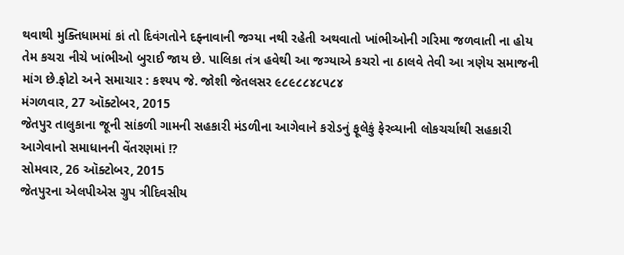થવાથી મુક્તિધામમાં કાં તો દિવંગતોને દફ્નાવાની જગ્યા નથી રહેતી અથવાતો ખાંભીઓની ગરિમા જળવાતી ના હોય તેમ કચરા નીચે ખાંભીઓ બુરાઈ જાય છે. પાલિકા તંત્ર હવેથી આ જગ્યાએ કચરો ના ઠાલવે તેવી આ ત્રણેય સમાજની માંગ છે.ફોટો અને સમાચાર : કશ્યપ જે. જોશી જેતલસર ૯૮૯૮૮૪૮૫૮૪
મંગળવાર, 27 ઑક્ટોબર, 2015
જેતપુર તાલુકાના જૂની સાંકળી ગામની સહકારી મંડળીના આગેવાને કરોડનું ફૂલેકું ફેરવ્યાની લોકચર્ચાથી સહકારી આગેવાનો સમાધાનની વેંતરણમાં !?
સોમવાર, 26 ઑક્ટોબર, 2015
જેતપુરના એલપીએસ ગ્રુપ ત્રીદિવસીય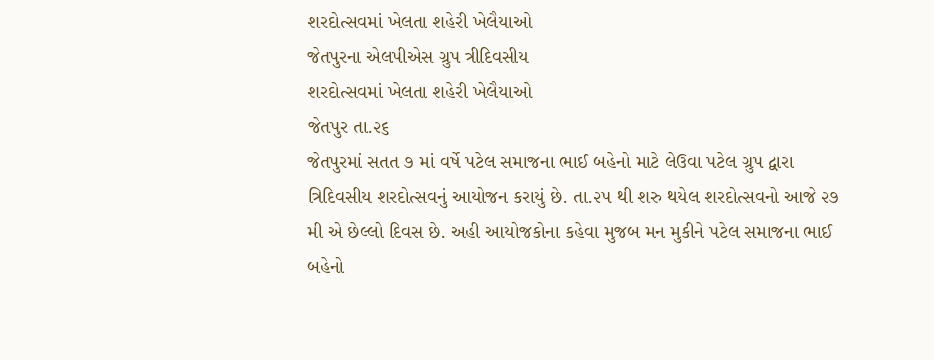શરદોત્સવમાં ખેલતા શહેરી ખેલૈયાઓ
જેતપુરના એલપીએસ ગ્રુપ ત્રીદિવસીય
શરદોત્સવમાં ખેલતા શહેરી ખેલૈયાઓ
જેતપુર તા.૨૬
જેતપુરમાં સતત ૭ માં વર્ષે પટેલ સમાજના ભાઈ બહેનો માટે લેઉવા પટેલ ગ્રુપ દ્વારા ત્રિદિવસીય શરદોત્સવનું આયોજન કરાયું છે. તા.૨૫ થી શરુ થયેલ શરદોત્સવનો આજે ૨૭ મી એ છેલ્લો દિવસ છે. અહી આયોજકોના કહેવા મુજબ મન મુકીને પટેલ સમાજના ભાઈ બહેનો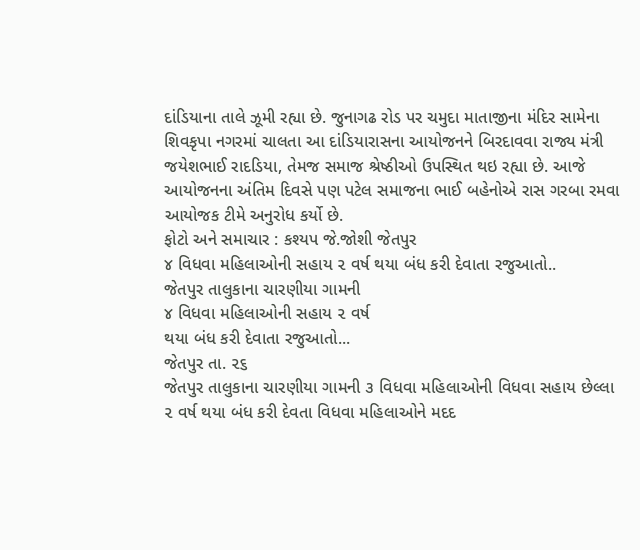દાંડિયાના તાલે ઝૂમી રહ્યા છે. જુનાગઢ રોડ પર ચમુદા માતાજીના મંદિર સામેના શિવકૃપા નગરમાં ચાલતા આ દાંડિયારાસના આયોજનને બિરદાવવા રાજ્ય મંત્રી જયેશભાઈ રાદડિયા, તેમજ સમાજ શ્રેષ્ઠીઓ ઉપસ્થિત થઇ રહ્યા છે. આજે આયોજનના અંતિમ દિવસે પણ પટેલ સમાજના ભાઈ બહેનોએ રાસ ગરબા રમવા આયોજક ટીમે અનુરોધ કર્યો છે.
ફોટો અને સમાચાર : કશ્યપ જે.જોશી જેતપુર
૪ વિધવા મહિલાઓની સહાય ૨ વર્ષ થયા બંધ કરી દેવાતા રજુઆતો..
જેતપુર તાલુકાના ચારણીયા ગામની
૪ વિધવા મહિલાઓની સહાય ૨ વર્ષ
થયા બંધ કરી દેવાતા રજુઆતો...
જેતપુર તા. ૨૬
જેતપુર તાલુકાના ચારણીયા ગામની ૩ વિધવા મહિલાઓની વિધવા સહાય છેલ્લા ૨ વર્ષ થયા બંધ કરી દેવતા વિધવા મહિલાઓને મદદ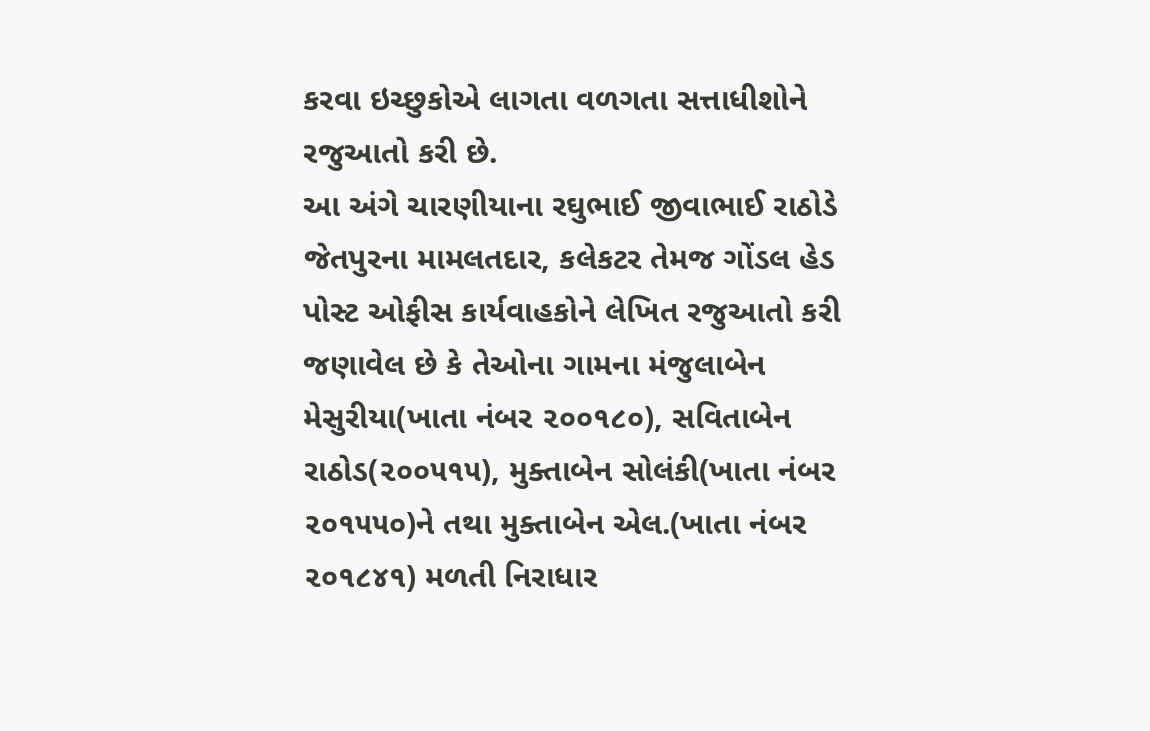કરવા ઇચ્છુકોએ લાગતા વળગતા સત્તાધીશોને રજુઆતો કરી છે.
આ અંગે ચારણીયાના રઘુભાઈ જીવાભાઈ રાઠોડે જેતપુરના મામલતદાર, કલેકટર તેમજ ગોંડલ હેડ પોસ્ટ ઓફીસ કાર્યવાહકોને લેખિત રજુઆતો કરી જણાવેલ છે કે તેઓના ગામના મંજુલાબેન મેસુરીયા(ખાતા નંબર ૨૦૦૧૮૦), સવિતાબેન રાઠોડ(૨૦૦૫૧૫), મુક્તાબેન સોલંકી(ખાતા નંબર ૨૦૧૫૫૦)ને તથા મુક્તાબેન એલ.(ખાતા નંબર ૨૦૧૮૪૧) મળતી નિરાધાર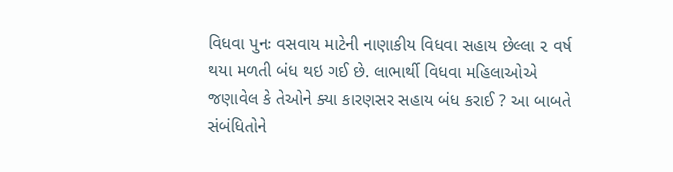વિધવા પુનઃ વસવાય માટેની નાણાકીય વિધવા સહાય છેલ્લા ૨ વર્ષ થયા મળતી બંધ થઇ ગઈ છે. લાભાર્થી વિધવા મહિલાઓએ જણાવેલ કે તેઓને ક્યા કારણસર સહાય બંધ કરાઈ ? આ બાબતે સંબંધિતોને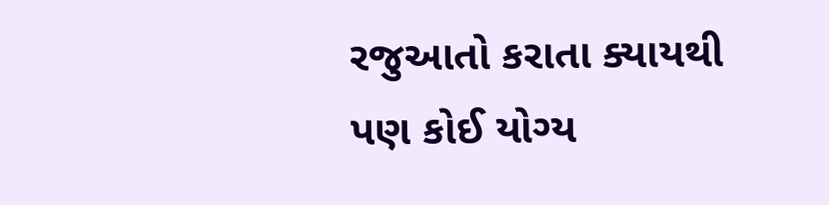રજુઆતો કરાતા ક્યાયથી પણ કોઈ યોગ્ય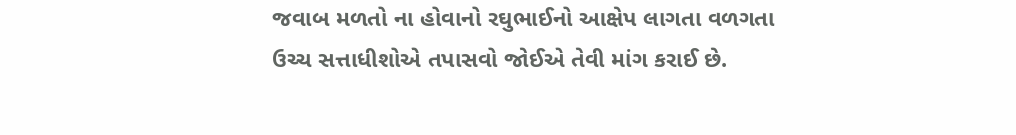જવાબ મળતો ના હોવાનો રઘુભાઈનો આક્ષેપ લાગતા વળગતા ઉચ્ચ સત્તાધીશોએ તપાસવો જોઈએ તેવી માંગ કરાઈ છે.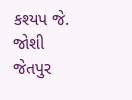કશ્યપ જે. જોશી જેતપુર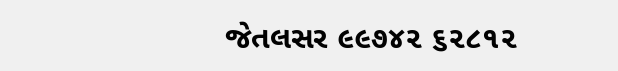જેતલસર ૯૯૭૪૨ ૬૨૮૧૨